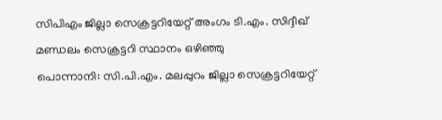സിപിഎം ജില്ലാ സെക്രട്ടറിയേറ്റ് അംഗം ടി.എം. സിദ്ദീഖ് മണ്ഡലം സെക്രട്ടറി സ്ഥാനം ഒഴിഞ്ഞു
പൊന്നാനി: സി.പി.എം. മലപ്പുറം ജില്ലാ സെക്രട്ടറിയേറ്റ്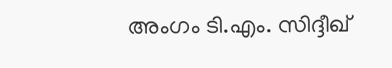അംഗം ടി.എം. സിദ്ദീഖ്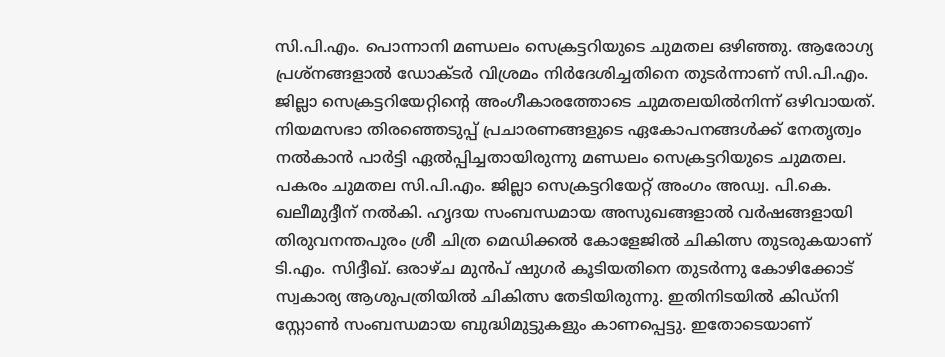സി.പി.എം. പൊന്നാനി മണ്ഡലം സെക്രട്ടറിയുടെ ചുമതല ഒഴിഞ്ഞു. ആരോഗ്യ പ്രശ്നങ്ങളാൽ ഡോക്ടർ വിശ്രമം നിർദേശിച്ചതിനെ തുടർന്നാണ് സി.പി.എം. ജില്ലാ സെക്രട്ടറിയേറ്റിന്റെ അംഗീകാരത്തോടെ ചുമതലയിൽനിന്ന് ഒഴിവായത്. നിയമസഭാ തിരഞ്ഞെടുപ്പ് പ്രചാരണങ്ങളുടെ ഏകോപനങ്ങൾക്ക് നേതൃത്വം നൽകാൻ പാർട്ടി ഏൽപ്പിച്ചതായിരുന്നു മണ്ഡലം സെക്രട്ടറിയുടെ ചുമതല. പകരം ചുമതല സി.പി.എം. ജില്ലാ സെക്രട്ടറിയേറ്റ് അംഗം അഡ്വ. പി.കെ. ഖലീമുദ്ദീന് നൽകി. ഹൃദയ സംബന്ധമായ അസുഖങ്ങളാൽ വർഷങ്ങളായി തിരുവനന്തപുരം ശ്രീ ചിത്ര മെഡിക്കൽ കോളേജിൽ ചികിത്സ തുടരുകയാണ് ടി.എം. സിദ്ദീഖ്. ഒരാഴ്ച മുൻപ് ഷുഗർ കൂടിയതിനെ തുടർന്നു കോഴിക്കോട് സ്വകാര്യ ആശുപത്രിയിൽ ചികിത്സ തേടിയിരുന്നു. ഇതിനിടയിൽ കിഡ്നി സ്റ്റോൺ സംബന്ധമായ ബുദ്ധിമുട്ടുകളും കാണപ്പെട്ടു. ഇതോടെയാണ്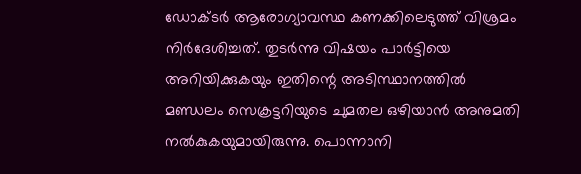ഡോക്ടർ ആരോഗ്യാവസ്ഥ കണക്കിലെടുത്ത് വിശ്രമം നിർദേശിച്ചത്. തുടർന്നു വിഷയം പാർട്ടിയെ അറിയിക്കുകയും ഇതിന്റെ അടിസ്ഥാനത്തിൽ മണ്ഡലം സെക്രട്ടറിയുടെ ചുമതല ഒഴിയാൻ അനുമതി നൽകുകയുമായിരുന്നു. പൊന്നാനി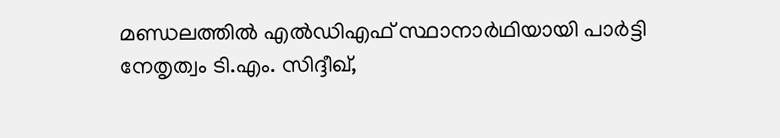മണ്ഡലത്തിൽ എൽഡിഎഫ് സ്ഥാനാർഥിയായി പാർട്ടി നേതൃത്വം ടി.എം. സിദ്ദീഖ്,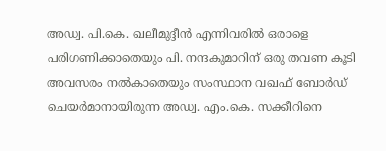അഡ്വ. പി.കെ. ഖലീമുദ്ദീൻ എന്നിവരിൽ ഒരാളെ പരിഗണിക്കാതെയും പി. നന്ദകുമാറിന് ഒരു തവണ കൂടി അവസരം നൽകാതെയും സംസ്ഥാന വഖഫ് ബോർഡ് ചെയർമാനായിരുന്ന അഡ്വ. എം.കെ. സക്കീറിനെ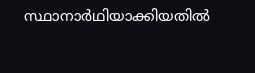സ്ഥാനാർഥിയാക്കിയതിൽ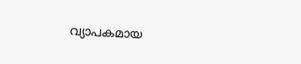വ്യാപകമായ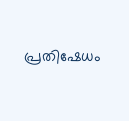പ്രതിഷേധം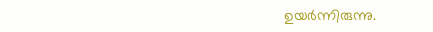ഉയർന്നിരുന്നു.